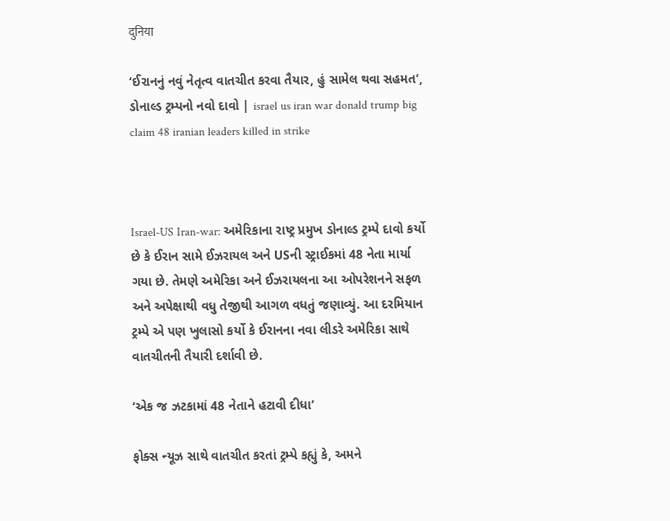दुनिया

‘ઈરાનનું નવું નેતૃત્વ વાતચીત કરવા તૈયાર, હું સામેલ થવા સહમત’, ડોનાલ્ડ ટ્રમ્પનો નવો દાવો | israel us iran war donald trump big claim 48 iranian leaders killed in strike



Israel-US Iran-war: અમેરિકાના રાષ્ટ્ર પ્રમુખ ડોનાલ્ડ ટ્રમ્પે દાવો કર્યો છે કે ઈરાન સામે ઈઝરાયલ અને USની સ્ટ્રાઈકમાં 48 નેતા માર્યા ગયા છે. તેમણે અમેરિકા અને ઈઝરાયલના આ ઓપરેશનને સફળ અને અપેક્ષાથી વધુ તેજીથી આગળ વધતું જણાવ્યું. આ દરમિયાન ટ્રમ્પે એ પણ ખુલાસો કર્યો કે ઈરાનના નવા લીડરે અમેરિકા સાથે વાતચીતની તૈયારી દર્શાવી છે.

‘એક જ ઝટકામાં 48 નેતાને હટાવી દીધા’

ફોક્સ ન્યૂઝ સાથે વાતચીત કરતાં ટ્રમ્પે કહ્યું કે, અમને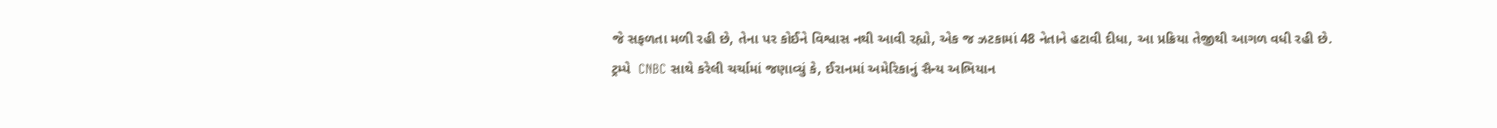જે સફળતા મળી રહી છે, તેના પર કોઈને વિશ્વાસ નથી આવી રહ્યો, એક જ ઝટકામાં 48 નેતાને હટાવી દીધા, આ પ્રક્રિયા તેજીથી આગળ વધી રહી છે.  ટ્રમ્પે  CNBC સાથે કરેલી ચર્ચામાં જણાવ્યું કે, ઈરાનમાં અમેરિકાનું સૈન્ય અભિયાન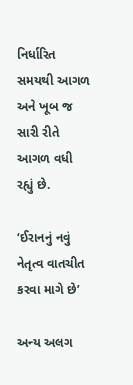નિર્ધારિત સમયથી આગળ અને ખૂબ જ સારી રીતે આગળ વધી રહ્યું છે.

‘ઈરાનનું નવું નેતૃત્વ વાતચીત કરવા માગે છે’

અન્ય અલગ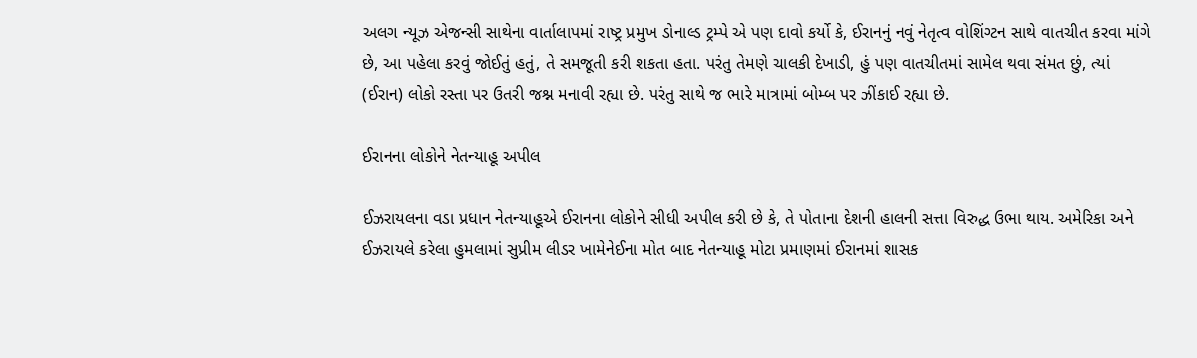અલગ ન્યૂઝ એજન્સી સાથેના વાર્તાલાપમાં રાષ્ટ્ર પ્રમુખ ડોનાલ્ડ ટ્રમ્પે એ પણ દાવો કર્યો કે, ઈરાનનું નવું નેતૃત્વ વોશિંગ્ટન સાથે વાતચીત કરવા માંગે છે, આ પહેલા કરવું જોઈતું હતું, તે સમજૂતી કરી શકતા હતા. પરંતુ તેમણે ચાલકી દેખાડી, હું પણ વાતચીતમાં સામેલ થવા સંમત છું, ત્યાં (ઈરાન) લોકો રસ્તા પર ઉતરી જશ્ન મનાવી રહ્યા છે. પરંતુ સાથે જ ભારે માત્રામાં બોમ્બ પર ઝીંકાઈ રહ્યા છે.

ઈરાનના લોકોને નેતન્યાહૂ અપીલ

ઈઝરાયલના વડા પ્રધાન નેતન્યાહૂએ ઈરાનના લોકોને સીધી અપીલ કરી છે કે, તે પોતાના દેશની હાલની સત્તા વિરુદ્ધ ઉભા થાય. અમેરિકા અને ઈઝરાયલે કરેલા હુમલામાં સુપ્રીમ લીડર ખામેનેઈના મોત બાદ નેતન્યાહૂ મોટા પ્રમાણમાં ઈરાનમાં શાસક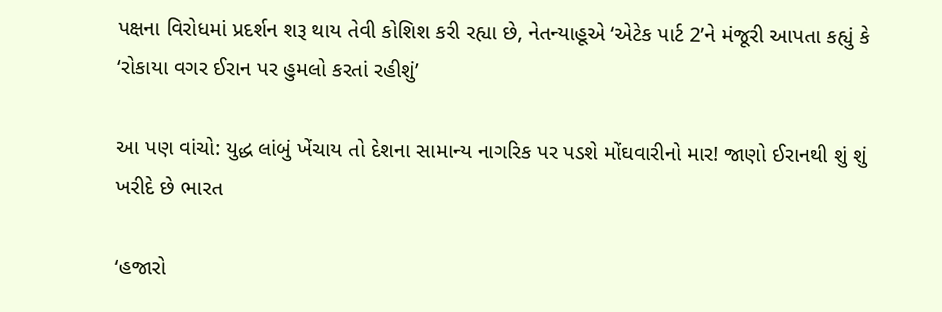પક્ષના વિરોધમાં પ્રદર્શન શરૂ થાય તેવી કોશિશ કરી રહ્યા છે, નેતન્યાહૂએ ‘એટેક પાર્ટ 2’ને મંજૂરી આપતા કહ્યું કે ‘રોકાયા વગર ઈરાન પર હુમલો કરતાં રહીશું’

આ પણ વાંચો: યુદ્ધ લાંબું ખેંચાય તો દેશના સામાન્ય નાગરિક પર પડશે મોંઘવારીનો માર! જાણો ઈરાનથી શું શું ખરીદે છે ભારત

‘હજારો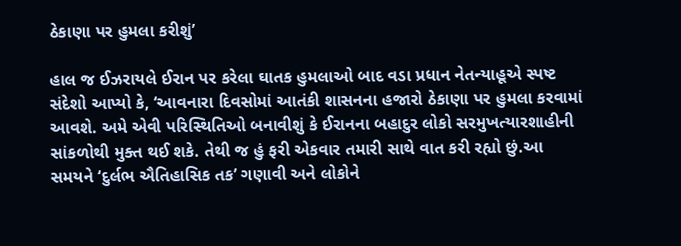ઠેકાણા પર હુમલા કરીશું’

હાલ જ ઈઝરાયલે ઈરાન પર કરેલા ઘાતક હુમલાઓ બાદ વડા પ્રધાન નેતન્યાહૂએ સ્પષ્ટ સંદેશો આપ્યો કે, ‘આવનારા દિવસોમાં આતંકી શાસનના હજારો ઠેકાણા પર હુમલા કરવામાં આવશે. અમે એવી પરિસ્થિતિઓ બનાવીશું કે ઈરાનના બહાદુર લોકો સરમુખત્યારશાહીની સાંકળોથી મુક્ત થઈ શકે. તેથી જ હું ફરી એકવાર તમારી સાથે વાત કરી રહ્યો છું.આ સમયને ‘દુર્લભ ઐતિહાસિક તક’ ગણાવી અને લોકોને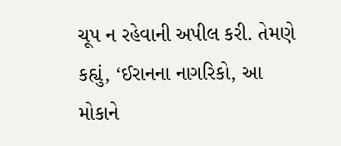ચૂપ ન રહેવાની અપીલ કરી. તેમણે કહ્યું, ‘ઈરાનના નાગરિકો, આ મોકાને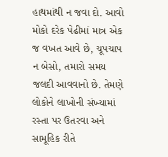હાથમાંથી ન જવા દો. આવો મોકો દરેક પેઢીમાં માત્ર એક જ વખત આવે છે, ચૂપચાપ ન બેસો, તમારો સમય જલદી આવવાનો છે. તેમણે લોકોને લાખોની સંખ્યામાં રસ્તા પર ઉતરવા અને સામૂહિક રીતે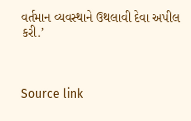વર્તમાન વ્યવસ્થાને ઉથલાવી દેવા અપીલ કરી.’



Source link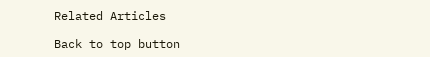Related Articles

Back to top button